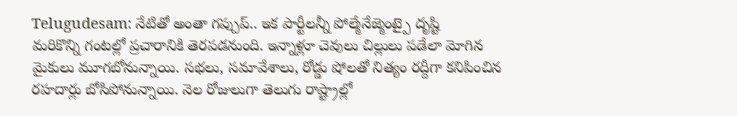Telugudesam: నేటితో అంతా గప్చుప్.. ఇక పార్టీలన్నీ పోల్మేనేజ్మెంట్పై దృష్టి
మరికొన్ని గంటల్లో ప్రచారానికి తెరపడనుంది. ఇన్నాళ్లూ చెవులు చిల్లులు పడేలా మోగిన మైకులు మూగబోనున్నాయి. సభలు, సమావేశాలు, రోడ్డు షోలతో నిత్యం రద్దీగా కనిపించిన రహదార్లు బోసిపోనున్నాయి. నెల రోజులుగా తెలుగు రాష్ట్రాల్లో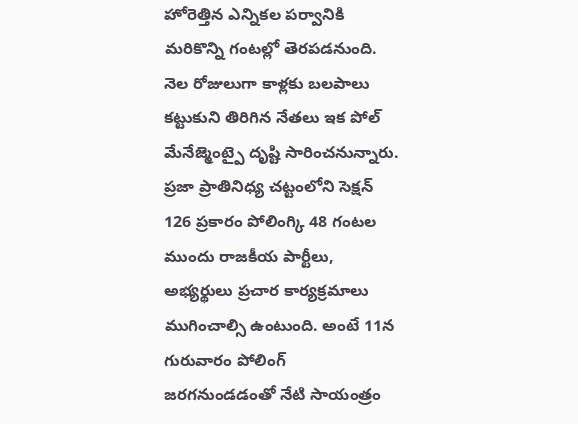హోరెత్తిన ఎన్నికల పర్వానికి మరికొన్ని గంటల్లో తెరపడనుంది. నెల రోజులుగా కాళ్లకు బలపాలు కట్టుకుని తిరిగిన నేతలు ఇక పోల్ మేనేజ్మెంట్పై దృష్టి సారించనున్నారు.
ప్రజా ప్రాతినిధ్య చట్టంలోని సెక్షన్ 126 ప్రకారం పోలింగ్కి 48 గంటల ముందు రాజకీయ పార్టీలు, అభ్యర్థులు ప్రచార కార్యక్రమాలు ముగించాల్సి ఉంటుంది. అంటే 11న గురువారం పోలింగ్ జరగనుండడంతో నేటి సాయంత్రం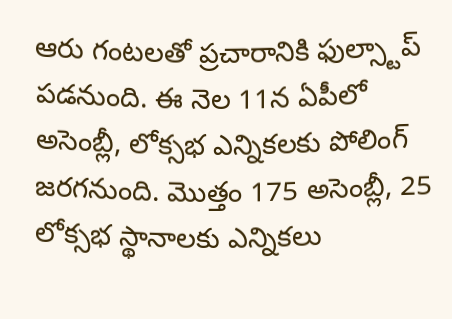ఆరు గంటలతో ప్రచారానికి ఫుల్స్టాప్ పడనుంది. ఈ నెల 11న ఏపీలో అసెంబ్లీ, లోక్సభ ఎన్నికలకు పోలింగ్ జరగనుంది. మొత్తం 175 అసెంబ్లీ, 25 లోక్సభ స్థానాలకు ఎన్నికలు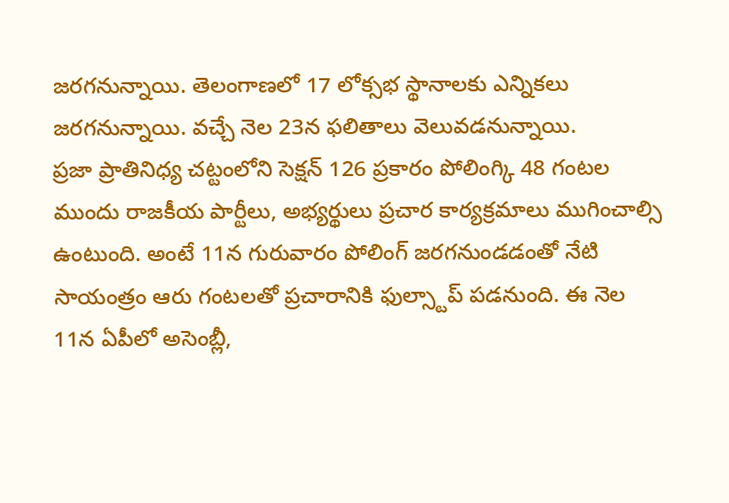జరగనున్నాయి. తెలంగాణలో 17 లోక్సభ స్థానాలకు ఎన్నికలు జరగనున్నాయి. వచ్చే నెల 23న ఫలితాలు వెలువడనున్నాయి.
ప్రజా ప్రాతినిధ్య చట్టంలోని సెక్షన్ 126 ప్రకారం పోలింగ్కి 48 గంటల ముందు రాజకీయ పార్టీలు, అభ్యర్థులు ప్రచార కార్యక్రమాలు ముగించాల్సి ఉంటుంది. అంటే 11న గురువారం పోలింగ్ జరగనుండడంతో నేటి సాయంత్రం ఆరు గంటలతో ప్రచారానికి ఫుల్స్టాప్ పడనుంది. ఈ నెల 11న ఏపీలో అసెంబ్లీ,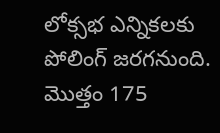లోక్సభ ఎన్నికలకు పోలింగ్ జరగనుంది. మొత్తం 175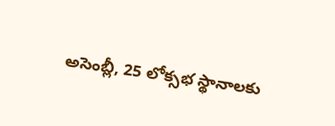అసెంబ్లీ, 25 లోక్సభ స్థానాలకు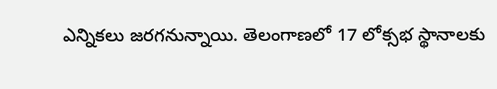ఎన్నికలు జరగనున్నాయి. తెలంగాణలో 17 లోక్సభ స్థానాలకు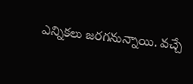ఎన్నికలు జరగనున్నాయి. వచ్చే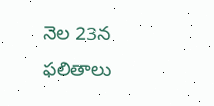నెల 23న ఫలితాలు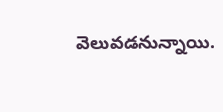వెలువడనున్నాయి.